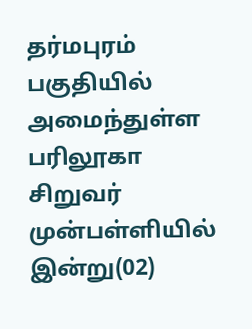தர்மபுரம் பகுதியில் அமைந்துள்ள பரிலூகா சிறுவர் முன்பள்ளியில் இன்று(02)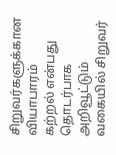சிறுவர்களுக்கான வியாபாரம் கற்றல் என்பது தொடர்பாக அறிவூட்டும் வகையில் சிறுவர்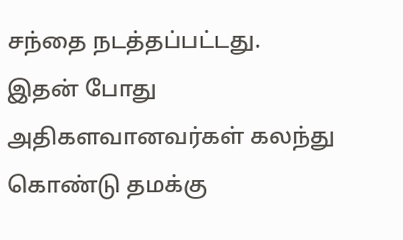சந்தை நடத்தப்பட்டது.
இதன் போது அதிகளவானவர்கள் கலந்து கொண்டு தமக்கு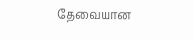தேவையான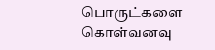பொருட்களை கொள்வனவு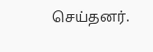செய்தனர்.